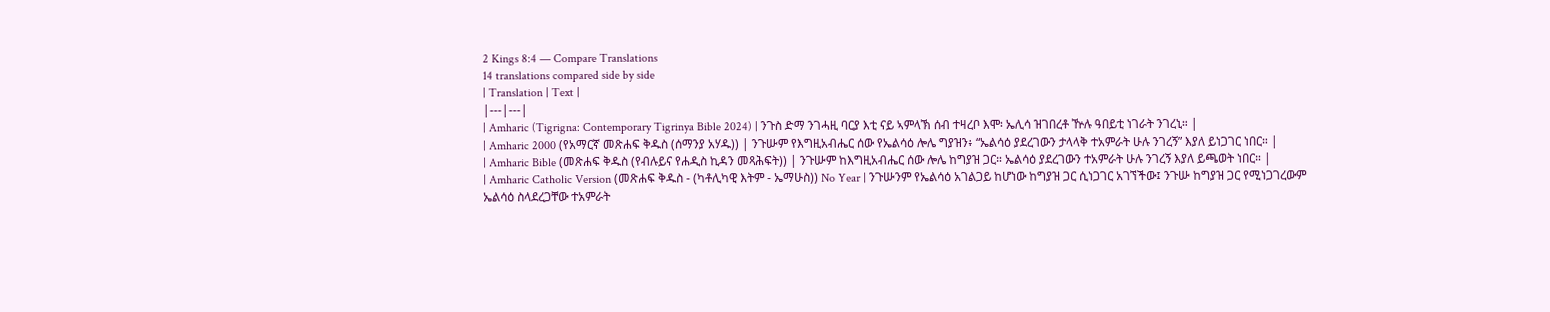2 Kings 8:4 — Compare Translations
14 translations compared side by side
| Translation | Text |
|---|---|
| Amharic (Tigrigna: Contemporary Tigrinya Bible 2024) | ንጉስ ድማ ንገሓዚ ባርያ እቲ ናይ ኣምላኽ ሰብ ተዛረቦ እሞ፡ ኤሊሳ ዝገበረቶ ዅሉ ዓበይቲ ነገራት ንገረኒ። |
| Amharic 2000 (የአማርኛ መጽሐፍ ቅዱስ (ሰማንያ አሃዱ)) | ንጉሡም የእግዚአብሔር ሰው የኤልሳዕ ሎሌ ግያዝን፥ “ኤልሳዕ ያደረገውን ታላላቅ ተአምራት ሁሉ ንገረኝ” እያለ ይነጋገር ነበር። |
| Amharic Bible (መጽሐፍ ቅዱስ (የብሉይና የሐዲስ ኪዳን መጻሕፍት)) | ንጉሡም ከእግዚአብሔር ሰው ሎሌ ከግያዝ ጋር። ኤልሳዕ ያደረገውን ተአምራት ሁሉ ንገረኝ እያለ ይጫወት ነበር። |
| Amharic Catholic Version (መጽሐፍ ቅዱስ - (ካቶሊካዊ እትም - ኤማሁስ)) No Year | ንጉሡንም የኤልሳዕ አገልጋይ ከሆነው ከግያዝ ጋር ሲነጋገር አገኘችው፤ ንጉሡ ከግያዝ ጋር የሚነጋገረውም ኤልሳዕ ስላደረጋቸው ተአምራት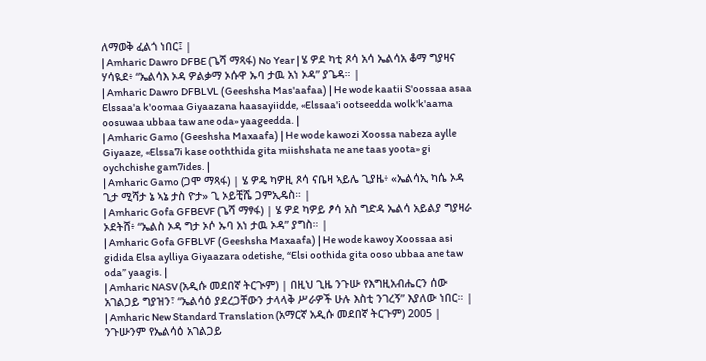ለማወቅ ፈልጎ ነበር፤ |
| Amharic Dawro DFBE (ጌሻ ማጻፋ) No Year | ሄ ዎደ ካቲ ጾሳ አሳ ኤልሳአ ቆማ ግያዛና ሃሳዪደ፥ “ኤልሳእ ኦዳ ዎልቃማ ኦሱዋ ኡባ ታዉ አነ ኦዳ” ያጌዳ። |
| Amharic Dawro DFBLVL (Geeshsha Mas'aafaa) | He wode kaatii S'oossaa asaa Elssaa'a k'oomaa Giyaazana haasayiidde, «Elssaa'i ootseedda wolk'k'aama oosuwaa ubbaa taw ane oda» yaageedda. |
| Amharic Gamo (Geeshsha Maxaafa) | He wode kawozi Xoossa nabeza aylle Giyaaze, «Elssa7i kase ooththida gita miishshata ne ane taas yoota» gi oychchishe gam7ides. |
| Amharic Gamo (ጋሞ ማጻፋ) | ሄ ዎዴ ካዎዚ ጾሳ ናቤዛ ኣይሌ ጊያዜ፥ «ኤልሳኢ ካሴ ኦዳ ጊታ ሚሻታ ኔ ኣኔ ታስ ዮታ» ጊ ኦይቺሼ ጋምኢዴስ። |
| Amharic Gofa GFBEVF (ጌሻ ማፃፋ) | ሄ ዎደ ካዎይ ፆሳ አስ ግድዳ ኤልሳ አይልያ ግያዛራ ኦደትሸ፥ “ኤልስ ኦዳ ግታ ኦሶ ኡባ አነ ታዉ ኦዳ” ያግስ። |
| Amharic Gofa GFBLVF (Geeshsha Maxaafa) | He wode kawoy Xoossaa asi gidida Elsa aylliya Giyaazara odetishe, “Elsi oothida gita ooso ubbaa ane taw oda” yaagis. |
| Amharic NASV (አዲሱ መደበኛ ትርጒም) | በዚህ ጊዜ ንጉሡ የእግዚአብሔርን ሰው አገልጋይ ግያዝን፣ “ኤልሳዕ ያደረጋቸውን ታላላቅ ሥራዎች ሁሉ እስቲ ንገረኝ” እያለው ነበር። |
| Amharic New Standard Translation (አማርኛ አዲሱ መደበኛ ትርጉም) 2005 | ንጉሡንም የኤልሳዕ አገልጋይ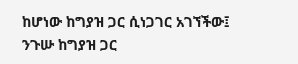ከሆነው ከግያዝ ጋር ሲነጋገር አገኘችው፤ ንጉሡ ከግያዝ ጋር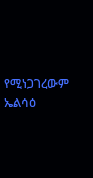የሚነጋገረውም ኤልሳዕ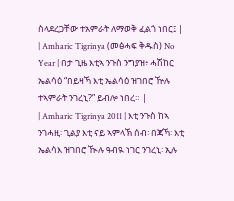ስላደረጋቸው ተአምራት ለማወቅ ፈልጎ ነበር፤ |
| Amharic Tigrinya (መፅሓፍ ቅዱስ) No Year | በታ ጊዜ እቲኣ ንጉስ ንግያዝ፥ ሓሽከር ኤልሳዕ “በይዛኻ እቲ ኤልሳዕ ዝገበሮ ዅሉ ተኣምራት ንገረኒ?” ይብሎ ነበረ። |
| Amharic Tigrinya 2011 | እቲ ንጉስ ከኣ ንገሓዚ፡ ጊልያ እቲ ናይ ኣምላኽ ሰብ፡ በጃኻ፡ እቲ ኤልሳእ ዝገበሮ ዂሉ ዓብዪ ነገር ንገረኒ፡ ኢሉ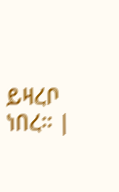ይዛረቦ ነበረ። |